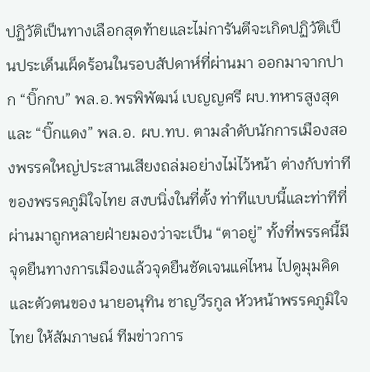ปฏิวัติเป็นทางเลือกสุดท้ายและไม่การันตีจะเกิดปฏิวัติเป็นประเด็นเผ็ดร้อนในรอบสัปดาห์ที่ผ่านมา ออกมาจากปาก “บิ๊กกบ” พล.อ.พรพิพัฒน์ เบญญศรี ผบ.ทหารสูงสุด และ “บิ๊กแดง” พล.อ. ผบ.ทบ. ตามลำดับนักการเมืองสองพรรคใหญ่ประสานเสียงถล่มอย่างไม่ไว้หน้า ต่างกับท่าทีของพรรคภูมิใจไทย สงบนิ่งในที่ตั้ง ท่าทีแบบนี้และท่าทีที่ผ่านมาถูกหลายฝ่ายมองว่าจะเป็น “ตาอยู่” ทั้งที่พรรคนี้มีจุดยืนทางการเมืองแล้วจุดยืนชัดเจนแค่ไหน ไปดูมุมคิดและตัวตนของ นายอนุทิน ชาญวีรกูล หัวหน้าพรรคภูมิใจไทย ให้สัมภาษณ์ ทีมข่าวการ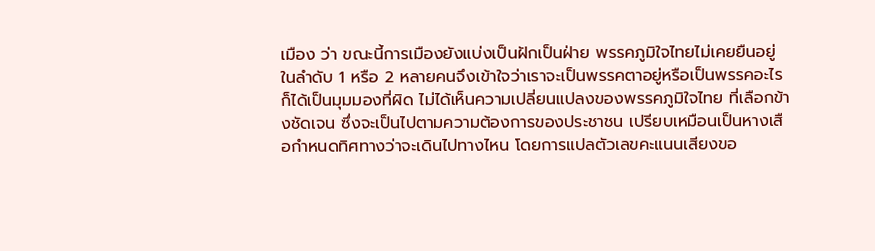เมือง ว่า ขณะนี้การเมืองยังแบ่งเป็นฝักเป็นฝ่าย พรรคภูมิใจไทยไม่เคยยืนอยู่ในลำดับ 1 หรือ 2 หลายคนจึงเข้าใจว่าเราจะเป็นพรรคตาอยู่หรือเป็นพรรคอะไรก็ได้เป็นมุมมองที่ผิด ไม่ได้เห็นความเปลี่ยนแปลงของพรรคภูมิใจไทย ที่เลือกข้างชัดเจน ซึ่งจะเป็นไปตามความต้องการของประชาชน เปรียบเหมือนเป็นหางเสือกำหนดทิศทางว่าจะเดินไปทางไหน โดยการแปลตัวเลขคะแนนเสียงขอ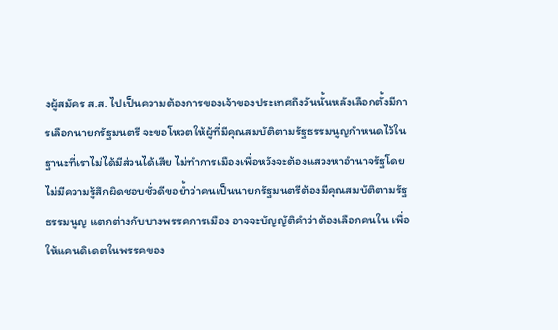งผู้สมัคร ส.ส. ไปเป็นความต้องการของเจ้าของประเทศถึงวันนั้นหลังเลือกตั้งมีการเลือกนายกรัฐมนตรี จะขอโหวตให้ผู้ที่มีคุณสมบัติตามรัฐธรรมนูญกำหนดไว้ในฐานะที่เราไม่ได้มีส่วนได้เสีย ไม่ทำการเมืองเพื่อหวังจะต้องแสวงหาอำนาจรัฐโดยไม่มีความรู้สึกผิดชอบชั่วดีขอย้ำว่าคนเป็นนายกรัฐมนตรีต้องมีคุณสมบัติตามรัฐธรรมนูญ แตกต่างกับบางพรรคการเมือง อาจจะบัญญัติคำว่าต้องเลือกคนใน เพื่อให้แคนดิเดตในพรรคของ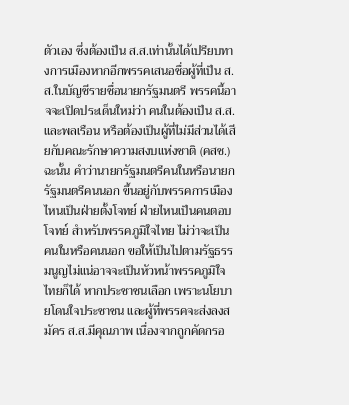ตัวเอง ซึ่งต้องเป็น ส.ส.เท่านั้นได้เปรียบทางการเมืองหากอีกพรรคเสนอชื่อผู้ที่เป็น ส.ส.ในบัญชีรายชื่อนายกรัฐมนตรี พรรคนี้อาจจะเปิดประเด็นใหม่ว่า คนในต้องเป็น ส.ส.และพลเรือน หรือต้องเป็นผู้ที่ไม่มีส่วนได้เสียกับคณะรักษาความสงบแห่งชาติ (คสช.)ฉะนั้น คำว่านายกรัฐมนตรีคนในหรือนายกรัฐมนตรีคนนอก ขึ้นอยู่กับพรรคการเมืองไหนเป็นฝ่ายตั้งโจทย์ ฝ่ายไหนเป็นคนตอบโจทย์ สำหรับพรรคภูมิใจไทย ไม่ว่าจะเป็นคนในหรือคนนอก ขอให้เป็นไปตามรัฐธรรมนูญไม่แน่อาจจะเป็นหัวหน้าพรรคภูมิใจไทยก็ได้ หากประชาชนเลือก เพราะนโยบายโดนใจประชาชน และผู้ที่พรรคจะส่งลงสมัคร ส.ส.มีคุณภาพ เนื่องจากถูกคัดกรอ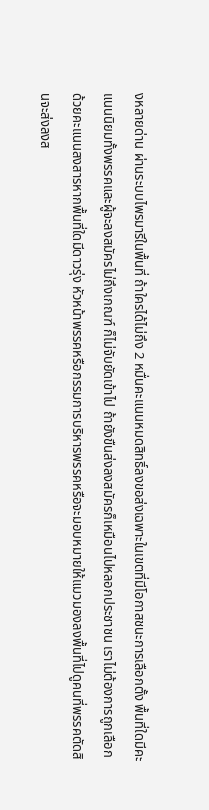งหลายด่าน ผ่านระบบไพรมารีในพื้นที่ ถ้าใครได้ไม่ถึง 2 หมื่นคะแนนหมดสิทธิ์ลงขอส่งเฉพาะในเขตที่มีโอกาสชนะการเลือกตั้ง พื้นที่ใดมีคะแนนนิยมทั้งพรรคและผู้จะลงสมัครไม่ถึงเกณฑ์ ก็ไม่จับยัดเข้าไป ถ้ายังขืนส่งลงสมัครก็เหมือนไปหลอกประชาชน เราไม่ต้องการถูกเลือกด้วยคะแนนสงสารหากพื้นที่ใดมีดาวรุ่ง หัวหน้าพรรคหรือกรรมการบริหารพรรคหรือจะมอบหมายให้แมวมองลงพื้นที่ไปดูคนที่พรรคตัดสินจะส่งลงส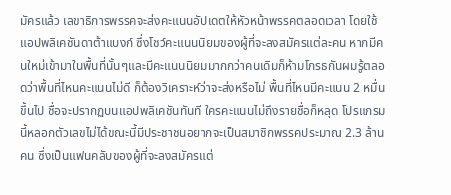มัครแล้ว เลขาธิการพรรคจะส่งคะแนนอัปเดตให้หัวหน้าพรรคตลอดเวลา โดยใช้แอปพลิเคชันดาต้าแบงก์ ซึ่งโชว์คะแนนนิยมของผู้ที่จะลงสมัครแต่ละคน หากมีคนใหม่เข้ามาในพื้นที่นั้นๆและมีคะแนนนิยมมากกว่าคนเดิมก็ห้ามโกรธกันผมรู้ตลอดว่าพื้นที่ไหนคะแนนไม่ดี ก็ต้องวิเคราะห์ว่าจะส่งหรือไม่ พื้นที่ไหนมีคะแนน 2 หมื่นขึ้นไป ชื่อจะปรากฏบนแอปพลิเคชันทันที ใครคะแนนไม่ถึงรายชื่อก็หลุด โปรแกรมนี้หลอกตัวเลขไม่ได้ขณะนี้มีประชาชนอยากจะเป็นสมาชิกพรรคประมาณ 2.3 ล้านคน ซึ่งเป็นแฟนคลับของผู้ที่จะลงสมัครแต่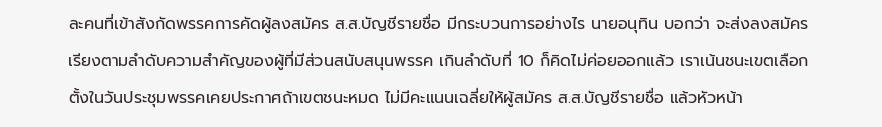ละคนที่เข้าสังกัดพรรคการคัดผู้ลงสมัคร ส.ส.บัญชีรายชื่อ มีกระบวนการอย่างไร นายอนุทิน บอกว่า จะส่งลงสมัครเรียงตามลำดับความสำคัญของผู้ที่มีส่วนสนับสนุนพรรค เกินลำดับที่ 10 ก็คิดไม่ค่อยออกแล้ว เราเน้นชนะเขตเลือกตั้งในวันประชุมพรรคเคยประกาศถ้าเขตชนะหมด ไม่มีคะแนนเฉลี่ยให้ผู้สมัคร ส.ส.บัญชีรายชื่อ แล้วหัวหน้า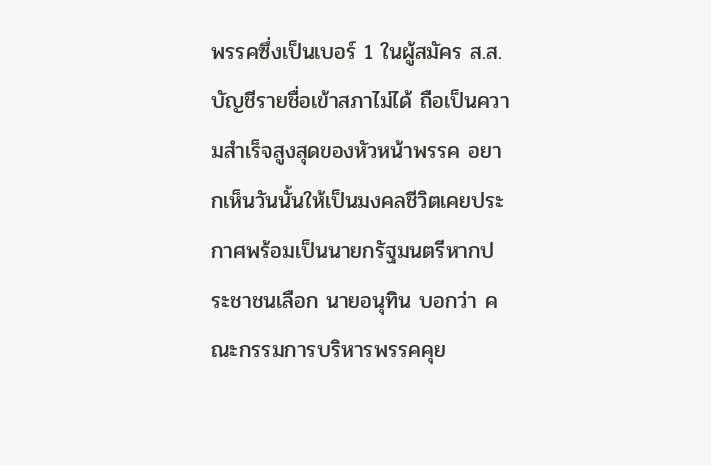พรรคซึ่งเป็นเบอร์ 1 ในผู้สมัคร ส.ส.บัญชีรายชื่อเข้าสภาไม่ได้ ถือเป็นความสำเร็จสูงสุดของหัวหน้าพรรค อยากเห็นวันนั้นให้เป็นมงคลชีวิตเคยประกาศพร้อมเป็นนายกรัฐมนตรีหากประชาชนเลือก นายอนุทิน บอกว่า คณะกรรมการบริหารพรรคคุย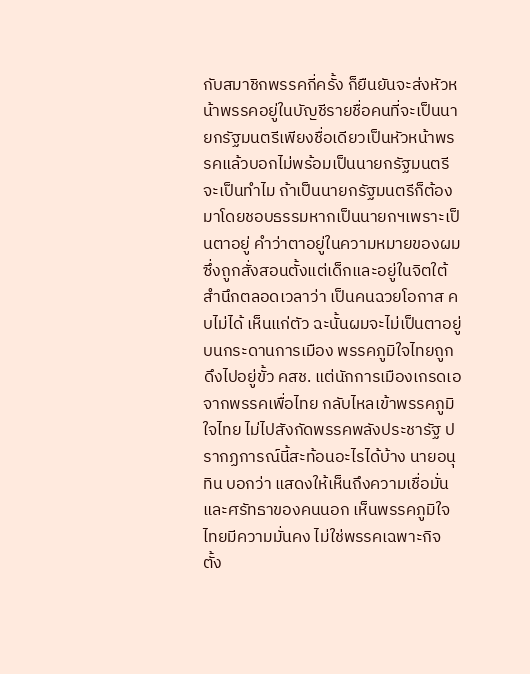กับสมาชิกพรรคกี่ครั้ง ก็ยืนยันจะส่งหัวหน้าพรรคอยู่ในบัญชีรายชื่อคนที่จะเป็นนายกรัฐมนตรีเพียงชื่อเดียวเป็นหัวหน้าพรรคแล้วบอกไม่พร้อมเป็นนายกรัฐมนตรี จะเป็นทำไม ถ้าเป็นนายกรัฐมนตรีก็ต้องมาโดยชอบธรรมหากเป็นนายกฯเพราะเป็นตาอยู่ คำว่าตาอยู่ในความหมายของผม ซึ่งถูกสั่งสอนตั้งแต่เด็กและอยู่ในจิตใต้สำนึกตลอดเวลาว่า เป็นคนฉวยโอกาส คบไม่ได้ เห็นแก่ตัว ฉะนั้นผมจะไม่เป็นตาอยู่บนกระดานการเมือง พรรคภูมิใจไทยถูกดึงไปอยู่ขั้ว คสช. แต่นักการเมืองเกรดเอจากพรรคเพื่อไทย กลับไหลเข้าพรรคภูมิใจไทย ไม่ไปสังกัดพรรคพลังประชารัฐ ปรากฏการณ์นี้สะท้อนอะไรได้บ้าง นายอนุทิน บอกว่า แสดงให้เห็นถึงความเชื่อมั่นและศรัทธาของคนนอก เห็นพรรคภูมิใจไทยมีความมั่นคง ไม่ใช่พรรคเฉพาะกิจ ตั้ง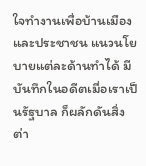ใจทำงานเพื่อบ้านเมืองและประชาชน แนวนโยบายแต่ละด้านทำได้ มีบันทึกในอดีตเมื่อเราเป็นรัฐบาล ก็ผลักดันสิ่งต่า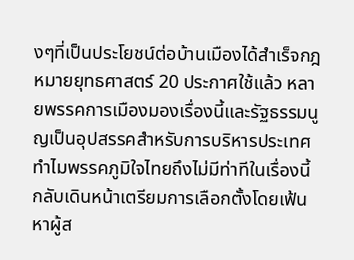งๆที่เป็นประโยชน์ต่อบ้านเมืองได้สำเร็จกฎหมายยุทธศาสตร์ 20 ประกาศใช้แล้ว หลายพรรคการเมืองมองเรื่องนี้และรัฐธรรมนูญเป็นอุปสรรคสำหรับการบริหารประเทศ ทำไมพรรคภูมิใจไทยถึงไม่มีท่าทีในเรื่องนี้ กลับเดินหน้าเตรียมการเลือกตั้งโดยเฟ้นหาผู้ส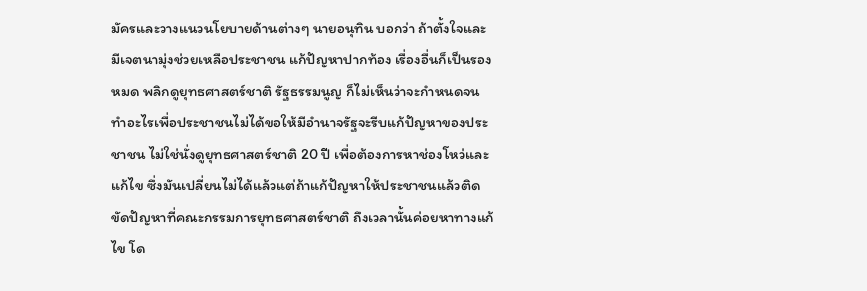มัครและวางแนวนโยบายด้านต่างๆ นายอนุทิน บอกว่า ถ้าตั้งใจและมีเจตนามุ่งช่วยเหลือประชาชน แก้ปัญหาปากท้อง เรื่องอื่นก็เป็นรองหมด พลิกดูยุทธศาสตร์ชาติ รัฐธรรมนูญ ก็ไม่เห็นว่าจะกำหนดจนทำอะไรเพื่อประชาชนไม่ได้ขอให้มีอำนาจรัฐจะรีบแก้ปัญหาของประชาชน ไม่ใช่นั่งดูยุทธศาสตร์ชาติ 20 ปี เพื่อต้องการหาช่องโหว่และแก้ไข ซึ่งมันเปลี่ยนไม่ได้แล้วแต่ถ้าแก้ปัญหาให้ประชาชนแล้วติดขัดปัญหาที่คณะกรรมการยุทธศาสตร์ชาติ ถึงเวลานั้นค่อยหาทางแก้ไข โด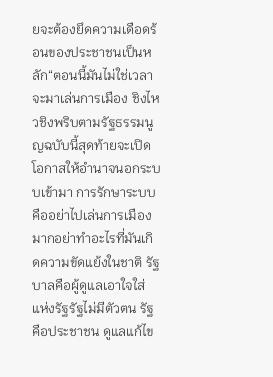ยจะต้องยึดความเดือดร้อนของประชาชนเป็นหลัก“ตอนนี้มันไม่ใช่เวลาจะมาเล่นการเมือง ชิงไหวชิงพริบตามรัฐธรรมนูญฉบับนี้สุดท้ายจะเปิดโอกาสให้อำนาจนอกระบบเข้ามา การรักษาระบบคืออย่าไปเล่นการเมืองมากอย่าทำอะไรที่มันเกิดความขัดแย้งในชาติ รัฐบาลคือผู้ดูแลเอาใจใส่แห่งรัฐรัฐไม่มีตัวตน รัฐคือประชาชน ดูแลแก้ไข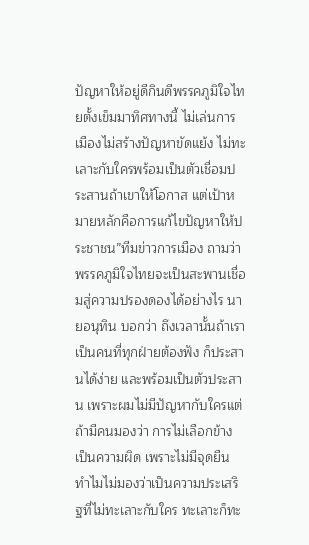ปัญหาให้อยู่ดีกินดีพรรคภูมิใจไทยตั้งเข็มมาทิศทางนี้ ไม่เล่นการเมืองไม่สร้างปัญหาขัดแย้ง ไม่ทะเลาะกับใครพร้อมเป็นตัวเชื่อมประสานถ้าเขาให้โอกาส แต่เป้าหมายหลักคือการแก้ไขปัญหาให้ประชาชน”ทีมข่าวการเมือง ถามว่า พรรคภูมิใจไทยจะเป็นสะพานเชื่อมสู่ความปรองดองได้อย่างไร นายอนุทิน บอกว่า ถึงเวลานั้นถ้าเราเป็นคนที่ทุกฝ่ายต้องฟัง ก็ประสานได้ง่าย และพร้อมเป็นตัวประสาน เพราะผมไม่มีปัญหากับใครแต่ถ้ามีคนมองว่า การไม่เลือกข้าง เป็นความผิด เพราะไม่มีจุดยืน ทำไมไม่มองว่าเป็นความประเสริฐที่ไม่ทะเลาะกับใคร ทะเลาะก็ทะ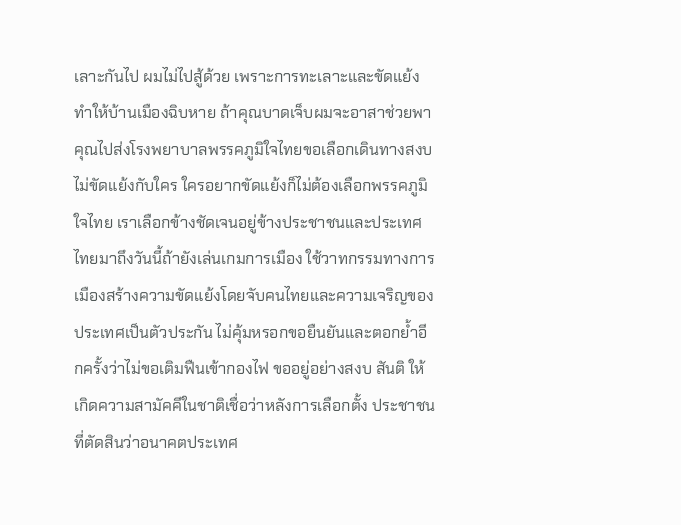เลาะกันไป ผมไม่ไปสู้ด้วย เพราะการทะเลาะและขัดแย้งทำให้บ้านเมืองฉิบหาย ถ้าคุณบาดเจ็บผมจะอาสาช่วยพาคุณไปส่งโรงพยาบาลพรรคภูมิใจไทยขอเลือกเดินทางสงบ ไม่ขัดแย้งกับใคร ใครอยากขัดแย้งก็ไม่ต้องเลือกพรรคภูมิใจไทย เราเลือกข้างชัดเจนอยู่ข้างประชาชนและประเทศไทยมาถึงวันนี้ถ้ายังเล่นเกมการเมือง ใช้วาทกรรมทางการเมืองสร้างความขัดแย้งโดยจับคนไทยและความเจริญของประเทศเป็นตัวประกัน ไม่คุ้มหรอกขอยืนยันและตอกย้ำอีกครั้งว่าไม่ขอเติมฟืนเข้ากองไฟ ขออยู่อย่างสงบ สันติ ให้เกิดความสามัคคีในชาติเชื่อว่าหลังการเลือกตั้ง ประชาชนที่ตัดสินว่าอนาคตประเทศ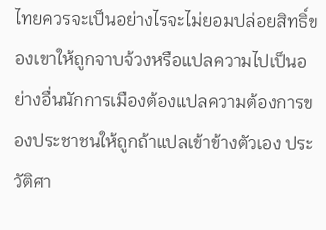ไทยควรจะเป็นอย่างไรจะไม่ยอมปล่อยสิทธิ์ของเขาให้ถูกจาบจ้วงหรือแปลความไปเป็นอย่างอื่นนักการเมืองต้องแปลความต้องการของประชาชนให้ถูกถ้าแปลเข้าข้างตัวเอง ประวัติศา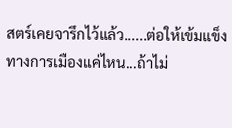สตร์เคยจารึกไว้แล้ว......ต่อให้เข้มแข็งทางการเมืองแค่ไหน...ถ้าไม่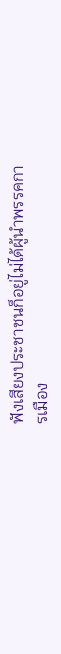ฟังเสียงประชาชนก็อยู่ไม่ได้ผู้นำพรรคการเมือง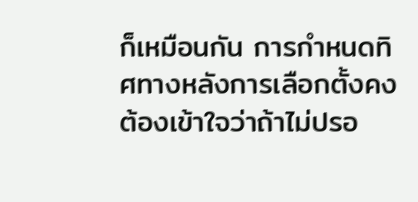ก็เหมือนกัน การกำหนดทิศทางหลังการเลือกตั้งคงต้องเข้าใจว่าถ้าไม่ปรอ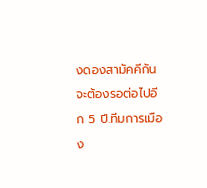งดองสามัคคีกัน จะต้องรอต่อไปอีก 5 ปี.ทีมการเมือง